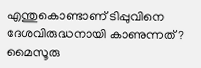എന്തുകൊണ്ടാണ് ടിപ്പുവിനെ ദേശവിരുദ്ധനായി കാണുന്നത്? മൈസൂരു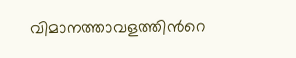വിമാനത്താവളത്തിന്‍റെ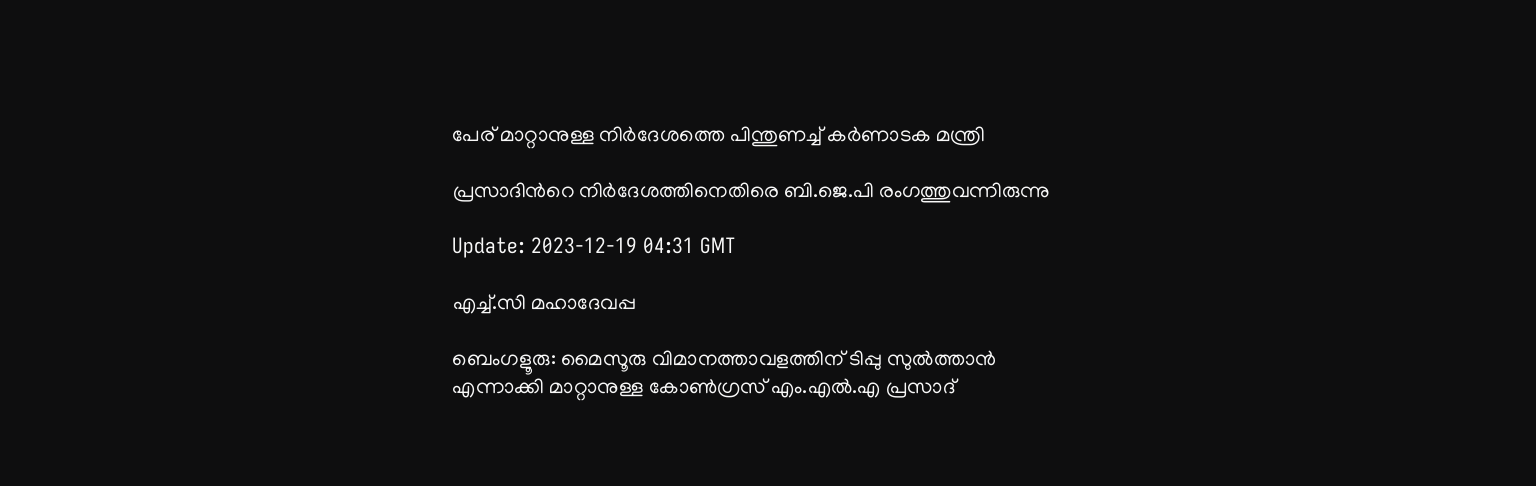പേര് മാറ്റാനുള്ള നിര്‍ദേശത്തെ പിന്തുണച്ച് കര്‍ണാടക മന്ത്രി

പ്രസാദിന്‍റെ നിര്‍ദേശത്തിനെതിരെ ബി.ജെ.പി രംഗത്തുവന്നിരുന്നു

Update: 2023-12-19 04:31 GMT

എച്ച്.സി മഹാദേവപ്പ

ബെംഗളൂരു: മൈസൂരു വിമാനത്താവളത്തിന് ടിപ്പു സുൽത്താന്‍ എന്നാക്കി മാറ്റാനുള്ള കോൺഗ്രസ് എം.എൽ.എ പ്രസാദ്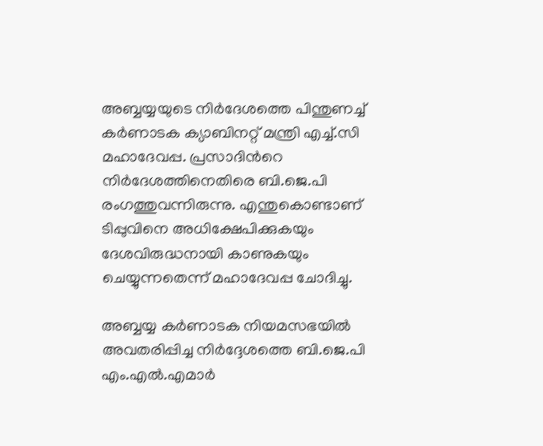അബ്ബയ്യയുടെ നിർദേശത്തെ പിന്തുണച്ച് കർണാടക ക്യാബിനറ്റ് മന്ത്രി എച്ച്.സി മഹാദേവപ്പ. പ്രസാദിന്‍റെ നിര്‍ദേശത്തിനെതിരെ ബി.ജെ.പി രംഗത്തുവന്നിരുന്നു. എന്തുകൊണ്ടാണ് ടിപ്പുവിനെ അധിക്ഷേപിക്കുകയും ദേശവിരുദ്ധനായി കാണുകയും ചെയ്യുന്നതെന്ന് മഹാദേവപ്പ ചോദിച്ചു.

അബ്ബയ്യ കർണാടക നിയമസഭയിൽ അവതരിപ്പിച്ച നിർദ്ദേശത്തെ ബി.ജെ.പി എം.എൽ.എമാർ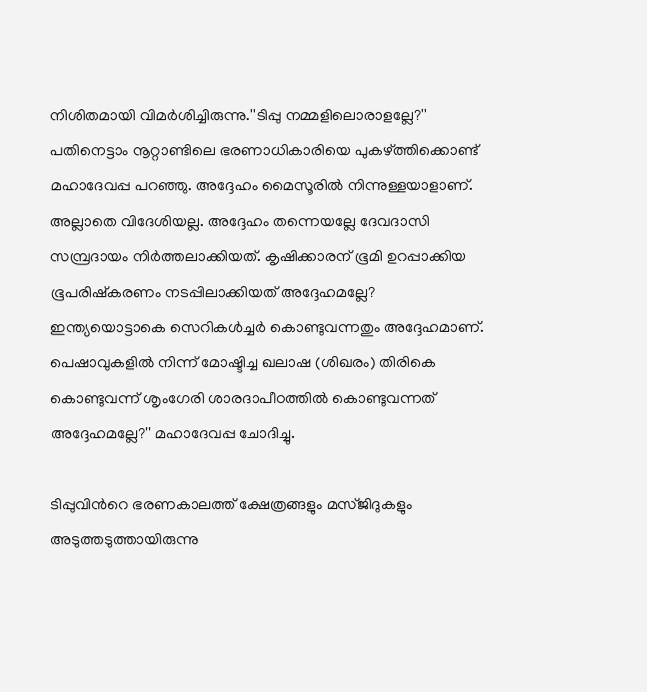നിശിതമായി വിമർശിച്ചിരുന്നു.''ടിപ്പു നമ്മളിലൊരാളല്ലേ?'' പതിനെട്ടാം നൂറ്റാണ്ടിലെ ഭരണാധികാരിയെ പുകഴ്ത്തിക്കൊണ്ട് മഹാദേവപ്പ പറഞ്ഞു. അദ്ദേഹം മൈസൂരില്‍ നിന്നുള്ളയാളാണ്. അല്ലാതെ വിദേശിയല്ല. അദ്ദേഹം തന്നെയല്ലേ ദേവദാസി സമ്പ്രദായം നിർത്തലാക്കിയത്. കൃഷിക്കാരന് ഭൂമി ഉറപ്പാക്കിയ ഭൂപരിഷ്കരണം നടപ്പിലാക്കിയത് അദ്ദേഹമല്ലേ? ഇന്ത്യയൊട്ടാകെ സെറികള്‍ച്ചര്‍ കൊണ്ടുവന്നതും അദ്ദേഹമാണ്. പെഷാവുകളിൽ നിന്ന് മോഷ്ടിച്ച ഖലാഷ (ശിഖരം) തിരികെ കൊണ്ടുവന്ന് ശൃംഗേരി ശാരദാപീഠത്തിൽ കൊണ്ടുവന്നത് അദ്ദേഹമല്ലേ?'' മഹാദേവപ്പ ചോദിച്ചു.

ടിപ്പുവിന്‍റെ ഭരണകാലത്ത് ക്ഷേത്രങ്ങളും മസ്ജിദുകളും അടുത്തടുത്തായിരുന്നു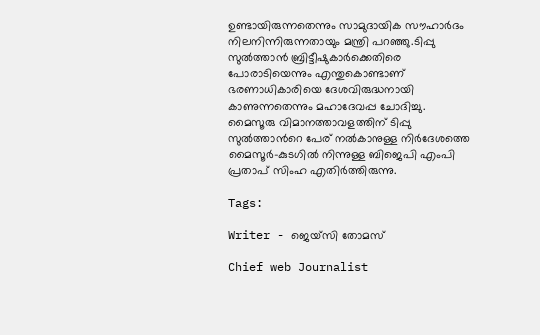ഉണ്ടായിരുന്നതെന്നും സാമുദായിക സൗഹാർദം നിലനിന്നിരുന്നതായും മന്ത്രി പറഞ്ഞു.ടിപ്പു സുൽത്താൻ ബ്രിട്ടീഷുകാർക്കെതിരെ പോരാടിയെന്നും എന്തുകൊണ്ടാണ് ഭരണാധികാരിയെ ദേശവിരുദ്ധനായി കാണുന്നതെന്നും മഹാദേവപ്പ ചോദിച്ചു. മൈസൂരു വിമാനത്താവളത്തിന് ടിപ്പു സുൽത്താന്‍റെ പേര് നൽകാനുള്ള നിർദേശത്തെ മൈസൂർ-കുടഗിൽ നിന്നുള്ള ബിജെപി എംപി പ്രതാപ് സിംഹ എതിർത്തിരുന്നു.

Tags:

Writer - ജെയ്സി തോമസ്

Chief web Journalist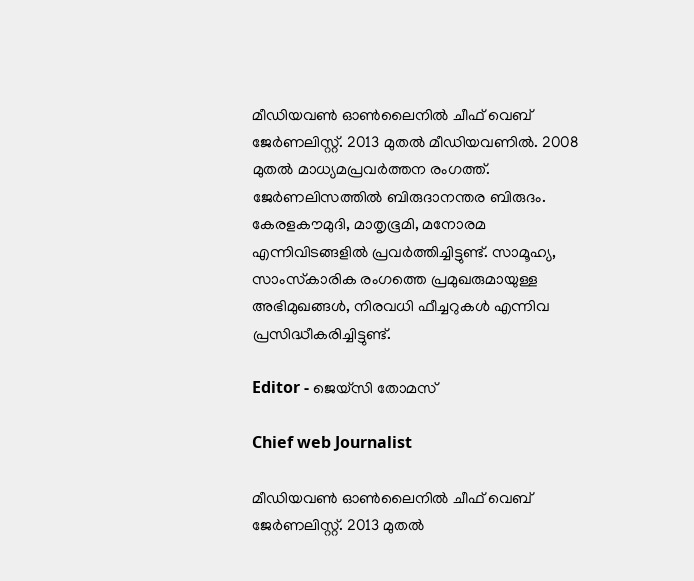മീഡിയവൺ ഓൺലൈനിൽ ചീഫ് വെബ് ജേർണലിസ്റ്റ്. 2013 മുതൽ മീഡിയവണിൽ. 2008 മുതൽ മാധ്യമപ്രവർത്തന രംഗത്ത്. ജേർണലിസത്തിൽ ബിരുദാനന്തര ബിരുദം. കേരളകൗമുദി, മാതൃഭൂമി, മനോരമ എന്നിവിടങ്ങളിൽ പ്രവർത്തിച്ചിട്ടുണ്ട്. സാമൂഹ്യ, സാംസ്‌കാരിക രംഗത്തെ പ്രമുഖരുമായുള്ള അഭിമുഖങ്ങൾ, നിരവധി ഫീച്ചറുകൾ എന്നിവ പ്രസിദ്ധീകരിച്ചിട്ടുണ്ട്.

Editor - ജെയ്സി തോമസ്

Chief web Journalist

മീഡിയവൺ ഓൺലൈനിൽ ചീഫ് വെബ് ജേർണലിസ്റ്റ്. 2013 മുതൽ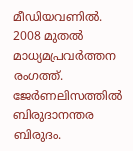മീഡിയവണിൽ. 2008 മുതൽ മാധ്യമപ്രവർത്തന രംഗത്ത്. ജേർണലിസത്തിൽ ബിരുദാനന്തര ബിരുദം.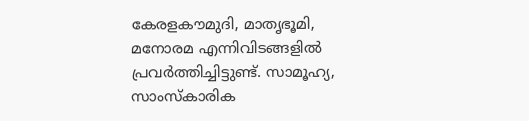കേരളകൗമുദി, മാതൃഭൂമി, മനോരമ എന്നിവിടങ്ങളിൽ പ്രവർത്തിച്ചിട്ടുണ്ട്. സാമൂഹ്യ, സാംസ്‌കാരിക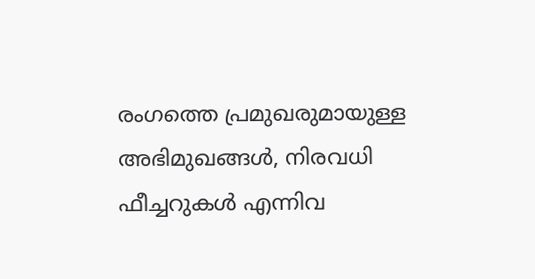രംഗത്തെ പ്രമുഖരുമായുള്ള അഭിമുഖങ്ങൾ, നിരവധി ഫീച്ചറുകൾ എന്നിവ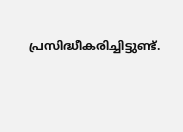പ്രസിദ്ധീകരിച്ചിട്ടുണ്ട്.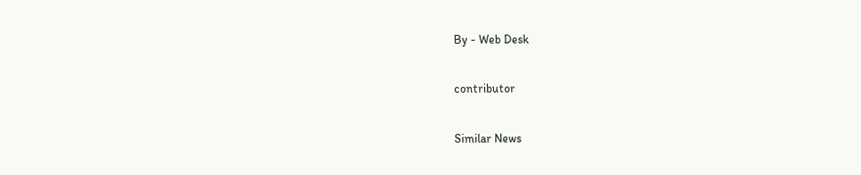By - Web Desk

contributor

Similar News